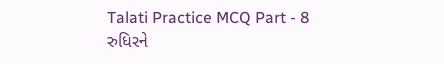Talati Practice MCQ Part - 8
રુધિરને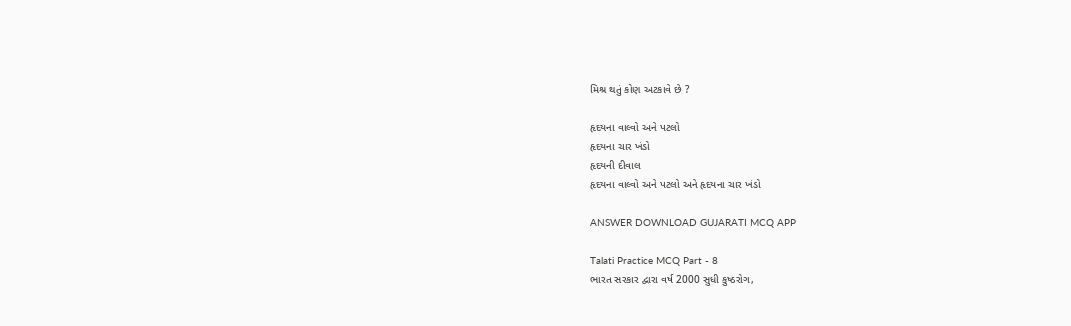મિશ્ર થતું કોણ અટકાવે છે ?

હૃદયના વાલ્વો અને પટલો
હૃદયના ચાર ખંડો
હૃદયની દીવાલ
હૃદયના વાલ્વો અને પટલો અને હૃદયના ચાર ખંડો

ANSWER DOWNLOAD GUJARATI MCQ APP

Talati Practice MCQ Part - 8
ભારત સરકાર દ્વારા વર્ષ 2000 સુધી કુષ્ઠરોગ,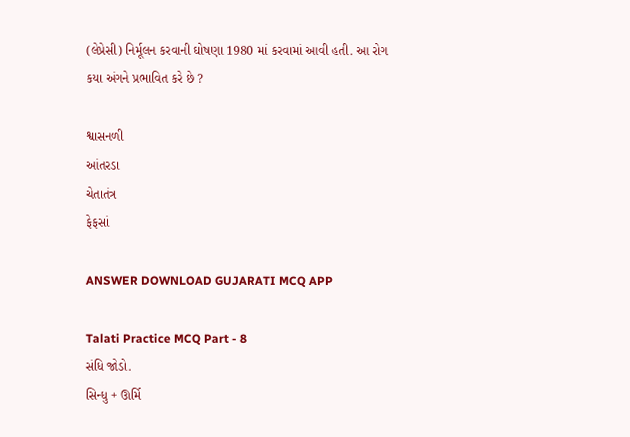(લેપ્રેસી) નિર્મૂલન કરવાની ઘોષણા 1980 માં કરવામાં આવી હતી. આ રોગ કયા અંગને પ્રભાવિત કરે છે ?

શ્વાસનળી
આંતરડા
ચેતાતંત્ર
ફેફસાં

ANSWER DOWNLOAD GUJARATI MCQ APP

Talati Practice MCQ Part - 8
સંધિ જોડો‌.
સિન્ધુ + ઊર્મિ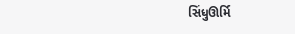સિંધુઊર્મિ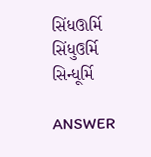સિંધઊર્મિ
સિંધુઉર્મિ
સિન્ધૂર્મિ

ANSWER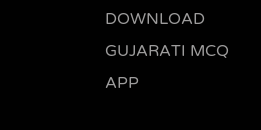DOWNLOAD GUJARATI MCQ APP